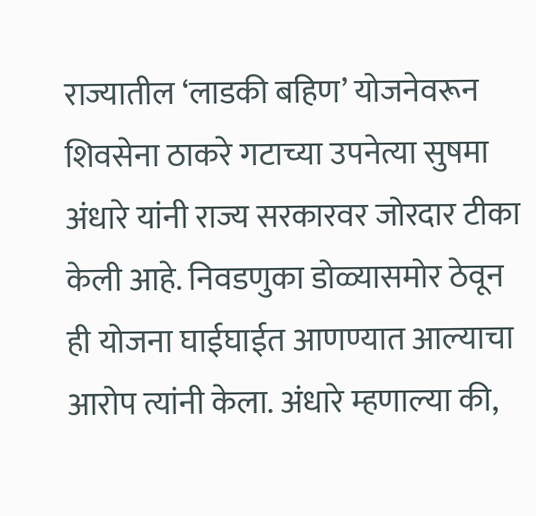राज्यातील ‘लाडकी बहिण’ योजनेवरून शिवसेना ठाकरे गटाच्या उपनेत्या सुषमा अंधारे यांनी राज्य सरकारवर जोरदार टीका केली आहे. निवडणुका डोळ्यासमोर ठेवून ही योजना घाईघाईत आणण्यात आल्याचा आरोप त्यांनी केला. अंधारे म्हणाल्या की,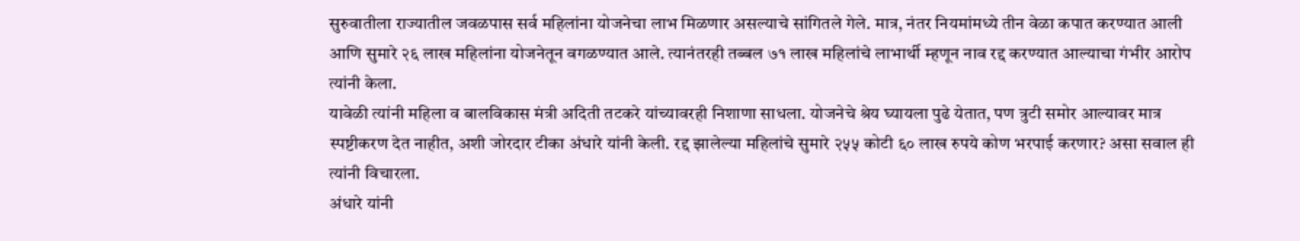सुरुवातीला राज्यातील जवळपास सर्व महिलांना योजनेचा लाभ मिळणार असल्याचे सांगितले गेले. मात्र, नंतर नियमांमध्ये तीन वेळा कपात करण्यात आली आणि सुमारे २६ लाख महिलांना योजनेतून वगळण्यात आले. त्यानंतरही तब्बल ७१ लाख महिलांचे लाभार्थी म्हणून नाव रद्द करण्यात आल्याचा गंभीर आरोप त्यांनी केला.
यावेळी त्यांनी महिला व बालविकास मंत्री अदिती तटकरे यांच्यावरही निशाणा साधला. योजनेचे श्रेय घ्यायला पुढे येतात, पण त्रुटी समोर आल्यावर मात्र स्पष्टीकरण देत नाहीत, अशी जोरदार टीका अंधारे यांनी केली. रद्द झालेल्या महिलांचे सुमारे २५५ कोटी ६० लाख रुपये कोण भरपाई करणार? असा सवाल ही त्यांनी विचारला.
अंधारे यांनी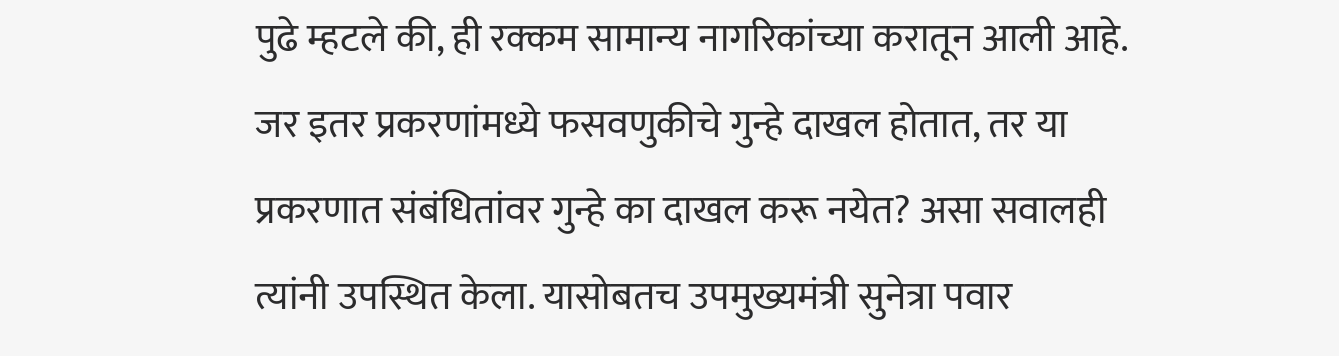पुढे म्हटले की, ही रक्कम सामान्य नागरिकांच्या करातून आली आहे. जर इतर प्रकरणांमध्ये फसवणुकीचे गुन्हे दाखल होतात, तर या प्रकरणात संबंधितांवर गुन्हे का दाखल करू नयेत? असा सवालही त्यांनी उपस्थित केला. यासोबतच उपमुख्यमंत्री सुनेत्रा पवार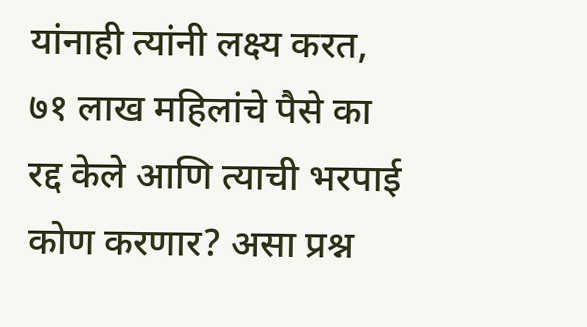यांनाही त्यांनी लक्ष्य करत, ७१ लाख महिलांचे पैसे का रद्द केले आणि त्याची भरपाई कोण करणार? असा प्रश्न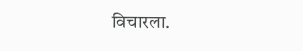विचारला.